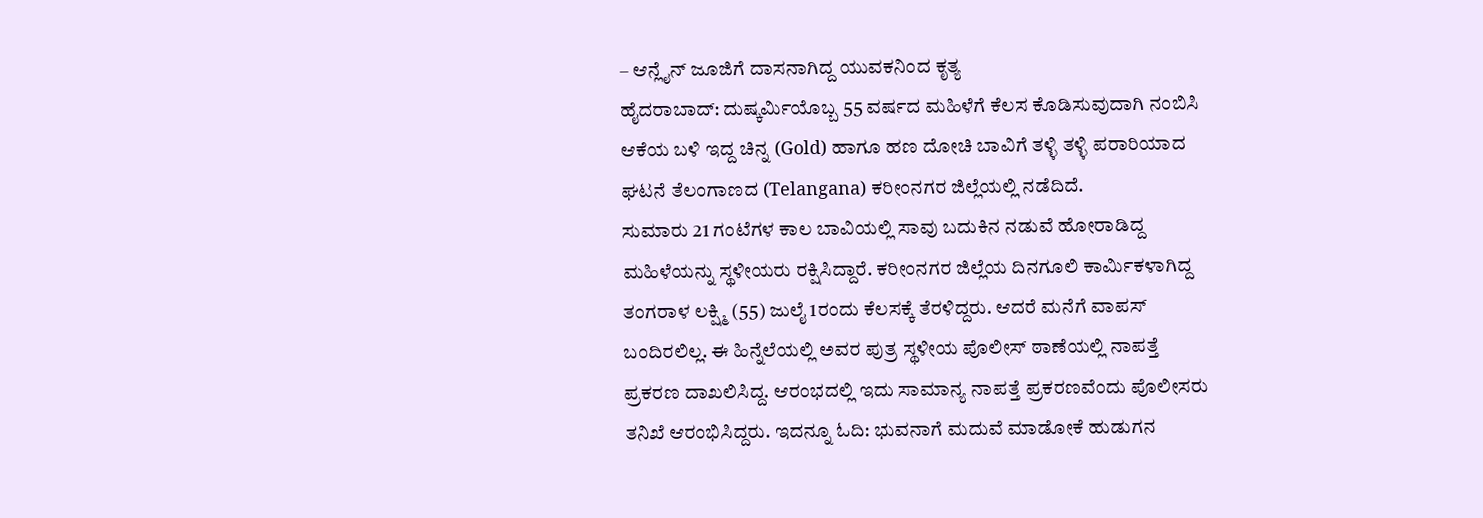– ಆನ್ಲೈನ್ ಜೂಜಿಗೆ ದಾಸನಾಗಿದ್ದ ಯುವಕನಿಂದ ಕೃತ್ಯ
ಹೈದರಾಬಾದ್: ದುಷ್ಕರ್ಮಿಯೊಬ್ಬ 55 ವರ್ಷದ ಮಹಿಳೆಗೆ ಕೆಲಸ ಕೊಡಿಸುವುದಾಗಿ ನಂಬಿಸಿ ಆಕೆಯ ಬಳಿ ಇದ್ದ ಚಿನ್ನ (Gold) ಹಾಗೂ ಹಣ ದೋಚಿ ಬಾವಿಗೆ ತಳ್ಳಿ ತಳ್ಳಿ ಪರಾರಿಯಾದ ಘಟನೆ ತೆಲಂಗಾಣದ (Telangana) ಕರೀಂನಗರ ಜಿಲ್ಲೆಯಲ್ಲಿ ನಡೆದಿದೆ.
ಸುಮಾರು 21 ಗಂಟೆಗಳ ಕಾಲ ಬಾವಿಯಲ್ಲಿ ಸಾವು ಬದುಕಿನ ನಡುವೆ ಹೋರಾಡಿದ್ದ ಮಹಿಳೆಯನ್ನು ಸ್ಥಳೀಯರು ರಕ್ಷಿಸಿದ್ದಾರೆ. ಕರೀಂನಗರ ಜಿಲ್ಲೆಯ ದಿನಗೂಲಿ ಕಾರ್ಮಿಕಳಾಗಿದ್ದ ತಂಗರಾಳ ಲಕ್ಷ್ಮಿ (55) ಜುಲೈ 1ರಂದು ಕೆಲಸಕ್ಕೆ ತೆರಳಿದ್ದರು. ಆದರೆ ಮನೆಗೆ ವಾಪಸ್ ಬಂದಿರಲಿಲ್ಲ. ಈ ಹಿನ್ನೆಲೆಯಲ್ಲಿ ಅವರ ಪುತ್ರ ಸ್ಥಳೀಯ ಪೊಲೀಸ್ ಠಾಣೆಯಲ್ಲಿ ನಾಪತ್ತೆ ಪ್ರಕರಣ ದಾಖಲಿಸಿದ್ದ. ಆರಂಭದಲ್ಲಿ ಇದು ಸಾಮಾನ್ಯ ನಾಪತ್ತೆ ಪ್ರಕರಣವೆಂದು ಪೊಲೀಸರು ತನಿಖೆ ಆರಂಭಿಸಿದ್ದರು. ಇದನ್ನೂ ಓದಿ: ಭುವನಾಗೆ ಮದುವೆ ಮಾಡೋಕೆ ಹುಡುಗನ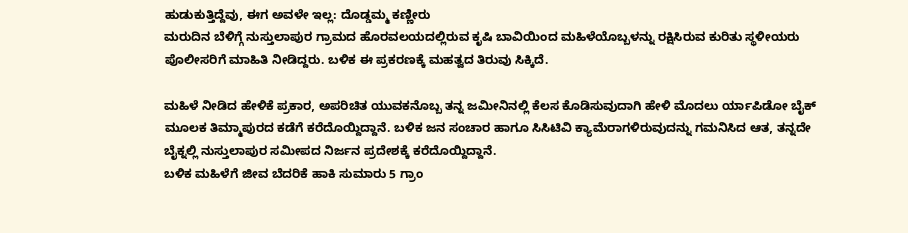ಹುಡುಕುತ್ತಿದ್ದೆವು, ಈಗ ಅವಳೇ ಇಲ್ಲ: ದೊಡ್ಡಮ್ಮ ಕಣ್ಣೀರು
ಮರುದಿನ ಬೆಳಿಗ್ಗೆ ನುಸ್ತುಲಾಪುರ ಗ್ರಾಮದ ಹೊರವಲಯದಲ್ಲಿರುವ ಕೃಷಿ ಬಾವಿಯಿಂದ ಮಹಿಳೆಯೊಬ್ಬಳನ್ನು ರಕ್ಷಿಸಿರುವ ಕುರಿತು ಸ್ಥಳೀಯರು ಪೊಲೀಸರಿಗೆ ಮಾಹಿತಿ ನೀಡಿದ್ದರು. ಬಳಿಕ ಈ ಪ್ರಕರಣಕ್ಕೆ ಮಹತ್ವದ ತಿರುವು ಸಿಕ್ಕಿದೆ.

ಮಹಿಳೆ ನೀಡಿದ ಹೇಳಿಕೆ ಪ್ರಕಾರ, ಅಪರಿಚಿತ ಯುವಕನೊಬ್ಬ ತನ್ನ ಜಮೀನಿನಲ್ಲಿ ಕೆಲಸ ಕೊಡಿಸುವುದಾಗಿ ಹೇಳಿ ಮೊದಲು ರ್ಯಾಪಿಡೋ ಬೈಕ್ ಮೂಲಕ ತಿಮ್ಮಾಪುರದ ಕಡೆಗೆ ಕರೆದೊಯ್ದಿದ್ದಾನೆ. ಬಳಿಕ ಜನ ಸಂಚಾರ ಹಾಗೂ ಸಿಸಿಟಿವಿ ಕ್ಯಾಮೆರಾಗಳಿರುವುದನ್ನು ಗಮನಿಸಿದ ಆತ, ತನ್ನದೇ ಬೈಕ್ನಲ್ಲಿ ನುಸ್ತುಲಾಪುರ ಸಮೀಪದ ನಿರ್ಜನ ಪ್ರದೇಶಕ್ಕೆ ಕರೆದೊಯ್ದಿದ್ದಾನೆ.
ಬಳಿಕ ಮಹಿಳೆಗೆ ಜೀವ ಬೆದರಿಕೆ ಹಾಕಿ ಸುಮಾರು 5 ಗ್ರಾಂ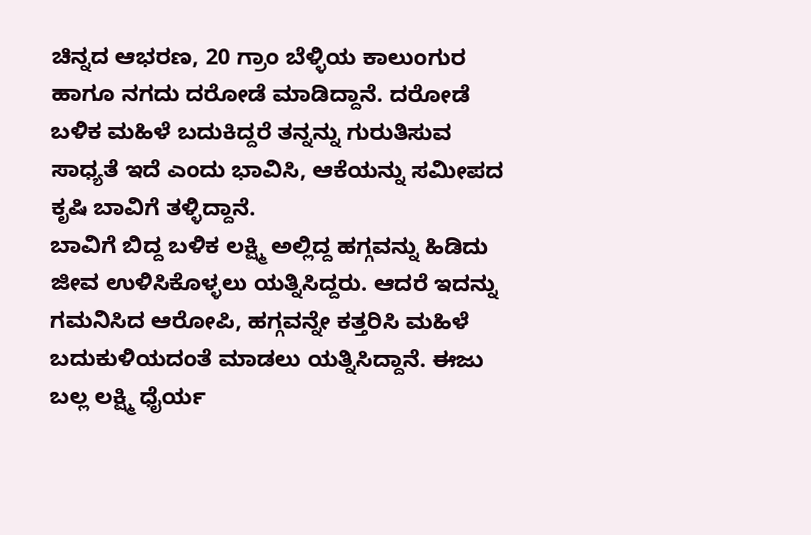ಚಿನ್ನದ ಆಭರಣ, 20 ಗ್ರಾಂ ಬೆಳ್ಳಿಯ ಕಾಲುಂಗುರ ಹಾಗೂ ನಗದು ದರೋಡೆ ಮಾಡಿದ್ದಾನೆ. ದರೋಡೆ ಬಳಿಕ ಮಹಿಳೆ ಬದುಕಿದ್ದರೆ ತನ್ನನ್ನು ಗುರುತಿಸುವ ಸಾಧ್ಯತೆ ಇದೆ ಎಂದು ಭಾವಿಸಿ, ಆಕೆಯನ್ನು ಸಮೀಪದ ಕೃಷಿ ಬಾವಿಗೆ ತಳ್ಳಿದ್ದಾನೆ.
ಬಾವಿಗೆ ಬಿದ್ದ ಬಳಿಕ ಲಕ್ಷ್ಮಿ ಅಲ್ಲಿದ್ದ ಹಗ್ಗವನ್ನು ಹಿಡಿದು ಜೀವ ಉಳಿಸಿಕೊಳ್ಳಲು ಯತ್ನಿಸಿದ್ದರು. ಆದರೆ ಇದನ್ನು ಗಮನಿಸಿದ ಆರೋಪಿ, ಹಗ್ಗವನ್ನೇ ಕತ್ತರಿಸಿ ಮಹಿಳೆ ಬದುಕುಳಿಯದಂತೆ ಮಾಡಲು ಯತ್ನಿಸಿದ್ದಾನೆ. ಈಜು ಬಲ್ಲ ಲಕ್ಷ್ಮಿ ಧೈರ್ಯ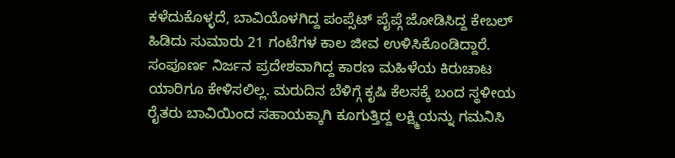ಕಳೆದುಕೊಳ್ಳದೆ, ಬಾವಿಯೊಳಗಿದ್ದ ಪಂಪ್ಸೆಟ್ ಪೈಪ್ಗೆ ಜೋಡಿಸಿದ್ದ ಕೇಬಲ್ ಹಿಡಿದು ಸುಮಾರು 21 ಗಂಟೆಗಳ ಕಾಲ ಜೀವ ಉಳಿಸಿಕೊಂಡಿದ್ದಾರೆ.
ಸಂಪೂರ್ಣ ನಿರ್ಜನ ಪ್ರದೇಶವಾಗಿದ್ದ ಕಾರಣ ಮಹಿಳೆಯ ಕಿರುಚಾಟ ಯಾರಿಗೂ ಕೇಳಿಸಲಿಲ್ಲ. ಮರುದಿನ ಬೆಳಿಗ್ಗೆ ಕೃಷಿ ಕೆಲಸಕ್ಕೆ ಬಂದ ಸ್ಥಳೀಯ ರೈತರು ಬಾವಿಯಿಂದ ಸಹಾಯಕ್ಕಾಗಿ ಕೂಗುತ್ತಿದ್ದ ಲಕ್ಷ್ಮಿಯನ್ನು ಗಮನಿಸಿ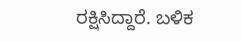ರಕ್ಷಿಸಿದ್ದಾರೆ. ಬಳಿಕ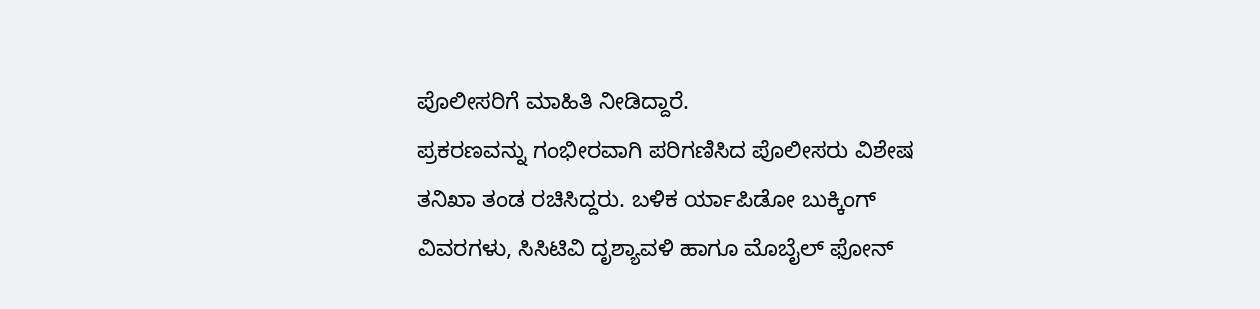ಪೊಲೀಸರಿಗೆ ಮಾಹಿತಿ ನೀಡಿದ್ದಾರೆ.
ಪ್ರಕರಣವನ್ನು ಗಂಭೀರವಾಗಿ ಪರಿಗಣಿಸಿದ ಪೊಲೀಸರು ವಿಶೇಷ ತನಿಖಾ ತಂಡ ರಚಿಸಿದ್ದರು. ಬಳಿಕ ರ್ಯಾಪಿಡೋ ಬುಕ್ಕಿಂಗ್ ವಿವರಗಳು, ಸಿಸಿಟಿವಿ ದೃಶ್ಯಾವಳಿ ಹಾಗೂ ಮೊಬೈಲ್ ಫೋನ್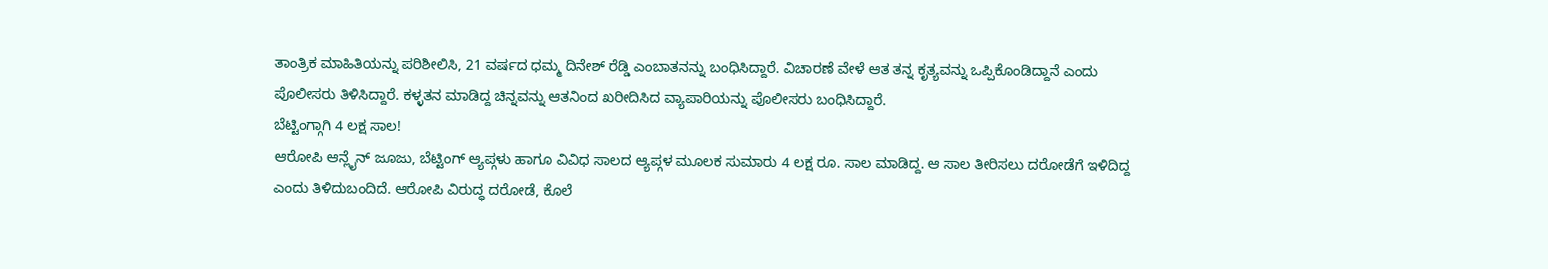ತಾಂತ್ರಿಕ ಮಾಹಿತಿಯನ್ನು ಪರಿಶೀಲಿಸಿ, 21 ವರ್ಷದ ಧಮ್ಮ ದಿನೇಶ್ ರೆಡ್ಡಿ ಎಂಬಾತನನ್ನು ಬಂಧಿಸಿದ್ದಾರೆ. ವಿಚಾರಣೆ ವೇಳೆ ಆತ ತನ್ನ ಕೃತ್ಯವನ್ನು ಒಪ್ಪಿಕೊಂಡಿದ್ದಾನೆ ಎಂದು ಪೊಲೀಸರು ತಿಳಿಸಿದ್ದಾರೆ. ಕಳ್ಳತನ ಮಾಡಿದ್ದ ಚಿನ್ನವನ್ನು ಆತನಿಂದ ಖರೀದಿಸಿದ ವ್ಯಾಪಾರಿಯನ್ನು ಪೊಲೀಸರು ಬಂಧಿಸಿದ್ದಾರೆ.
ಬೆಟ್ಟಿಂಗ್ಗಾಗಿ 4 ಲಕ್ಷ ಸಾಲ!
ಆರೋಪಿ ಆನ್ಲೈನ್ ಜೂಜು, ಬೆಟ್ಟಿಂಗ್ ಆ್ಯಪ್ಗಳು ಹಾಗೂ ವಿವಿಧ ಸಾಲದ ಆ್ಯಪ್ಗಳ ಮೂಲಕ ಸುಮಾರು 4 ಲಕ್ಷ ರೂ. ಸಾಲ ಮಾಡಿದ್ದ. ಆ ಸಾಲ ತೀರಿಸಲು ದರೋಡೆಗೆ ಇಳಿದಿದ್ದ ಎಂದು ತಿಳಿದುಬಂದಿದೆ. ಆರೋಪಿ ವಿರುದ್ಧ ದರೋಡೆ, ಕೊಲೆ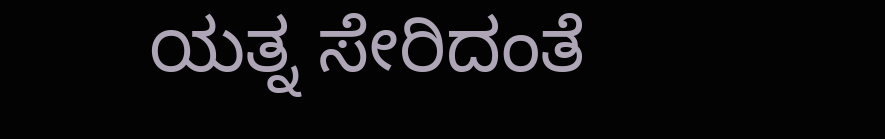ಯತ್ನ ಸೇರಿದಂತೆ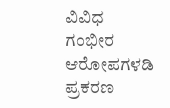ವಿವಿಧ ಗಂಭೀರ ಆರೋಪಗಳಡಿ ಪ್ರಕರಣ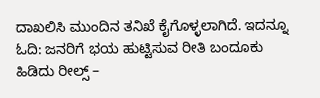ದಾಖಲಿಸಿ ಮುಂದಿನ ತನಿಖೆ ಕೈಗೊಳ್ಳಲಾಗಿದೆ. ಇದನ್ನೂ ಓದಿ: ಜನರಿಗೆ ಭಯ ಹುಟ್ಟಿಸುವ ರೀತಿ ಬಂದೂಕು ಹಿಡಿದು ರೀಲ್ಸ್ –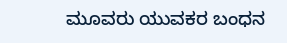ಮೂವರು ಯುವಕರ ಬಂಧನ